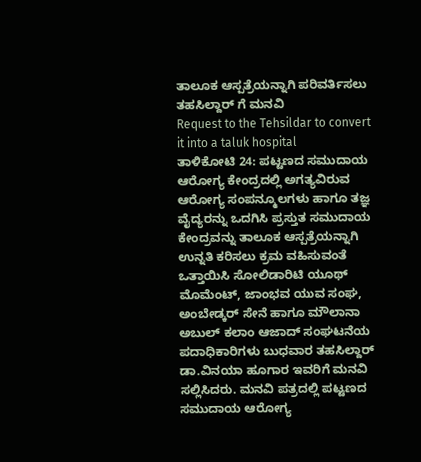ತಾಲೂಕ ಆಸ್ಪತ್ರೆಯನ್ನಾಗಿ ಪರಿವರ್ತಿಸಲು ತಹಸಿಲ್ದಾರ್ ಗೆ ಮನವಿ
Request to the Tehsildar to convert it into a taluk hospital
ತಾಳಿಕೋಟಿ 24: ಪಟ್ಟಣದ ಸಮುದಾಯ ಆರೋಗ್ಯ ಕೇಂದ್ರದಲ್ಲಿ ಅಗತ್ಯವಿರುವ ಆರೋಗ್ಯ ಸಂಪನ್ಮೂಲಗಳು ಹಾಗೂ ತಜ್ಞ ವೈದ್ಯರನ್ನು ಒದಗಿಸಿ ಪ್ರಸ್ತುತ ಸಮುದಾಯ ಕೇಂದ್ರವನ್ನು ತಾಲೂಕ ಆಸ್ಪತ್ರೆಯನ್ನಾಗಿ ಉನ್ನತಿ ಕರಿಸಲು ಕ್ರಮ ವಹಿಸುವಂತೆ ಒತ್ತಾಯಿಸಿ ಸೋಲಿಡಾರಿಟಿ ಯೂಥ್ ಮೊಮೆಂಟ್, ಜಾಂಭವ ಯುವ ಸಂಘ, ಅಂಬೇಡ್ಕರ್ ಸೇನೆ ಹಾಗೂ ಮೌಲಾನಾ ಅಬುಲ್ ಕಲಾಂ ಆಜಾದ್ ಸಂಘಟನೆಯ ಪದಾಧಿಕಾರಿಗಳು ಬುಧವಾರ ತಹಸಿಲ್ದಾರ್ ಡಾ.ವಿನಯಾ ಹೂಗಾರ ಇವರಿಗೆ ಮನವಿ ಸಲ್ಲಿಸಿದರು. ಮನವಿ ಪತ್ರದಲ್ಲಿ ಪಟ್ಟಣದ ಸಮುದಾಯ ಆರೋಗ್ಯ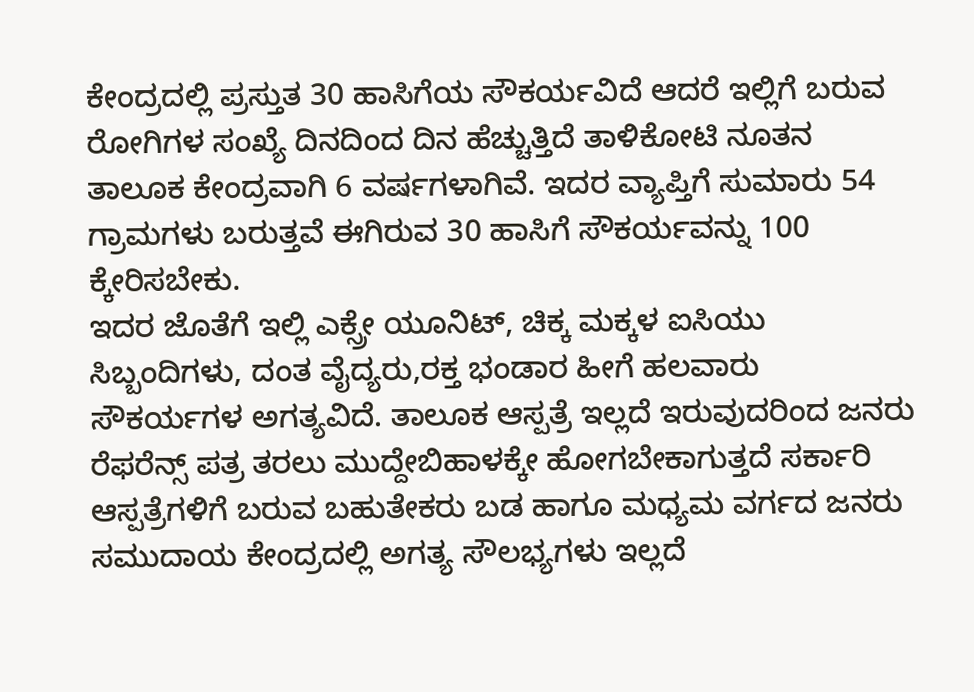ಕೇಂದ್ರದಲ್ಲಿ ಪ್ರಸ್ತುತ 30 ಹಾಸಿಗೆಯ ಸೌಕರ್ಯವಿದೆ ಆದರೆ ಇಲ್ಲಿಗೆ ಬರುವ ರೋಗಿಗಳ ಸಂಖ್ಯೆ ದಿನದಿಂದ ದಿನ ಹೆಚ್ಚುತ್ತಿದೆ ತಾಳಿಕೋಟಿ ನೂತನ ತಾಲೂಕ ಕೇಂದ್ರವಾಗಿ 6 ವರ್ಷಗಳಾಗಿವೆ. ಇದರ ವ್ಯಾಪ್ತಿಗೆ ಸುಮಾರು 54 ಗ್ರಾಮಗಳು ಬರುತ್ತವೆ ಈಗಿರುವ 30 ಹಾಸಿಗೆ ಸೌಕರ್ಯವನ್ನು 100 ಕ್ಕೇರಿಸಬೇಕು.
ಇದರ ಜೊತೆಗೆ ಇಲ್ಲಿ ಎಕ್ಸ್ರೇ ಯೂನಿಟ್, ಚಿಕ್ಕ ಮಕ್ಕಳ ಐಸಿಯು ಸಿಬ್ಬಂದಿಗಳು, ದಂತ ವೈದ್ಯರು,ರಕ್ತ ಭಂಡಾರ ಹೀಗೆ ಹಲವಾರು ಸೌಕರ್ಯಗಳ ಅಗತ್ಯವಿದೆ. ತಾಲೂಕ ಆಸ್ಪತ್ರೆ ಇಲ್ಲದೆ ಇರುವುದರಿಂದ ಜನರು ರೆಫರೆನ್ಸ್ ಪತ್ರ ತರಲು ಮುದ್ದೇಬಿಹಾಳಕ್ಕೇ ಹೋಗಬೇಕಾಗುತ್ತದೆ ಸರ್ಕಾರಿ ಆಸ್ಪತ್ರೆಗಳಿಗೆ ಬರುವ ಬಹುತೇಕರು ಬಡ ಹಾಗೂ ಮಧ್ಯಮ ವರ್ಗದ ಜನರು ಸಮುದಾಯ ಕೇಂದ್ರದಲ್ಲಿ ಅಗತ್ಯ ಸೌಲಭ್ಯಗಳು ಇಲ್ಲದೆ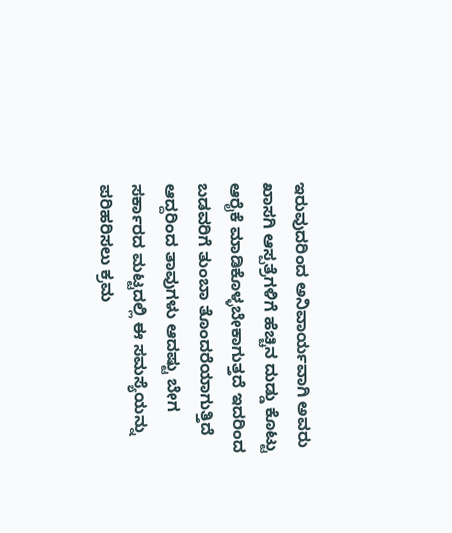ಇರುವುದರಿಂದ ಅನಿವಾರ್ಯವಾಗಿ ಅವರು ಖಾಸಗಿ ಆಸ್ಪತ್ರೆಗಳಿಗೆ ಹೆಚ್ಚಿನ ದುಡ್ಡು ಕೊಟ್ಟು ಆರೈಕೆ ಮಾಡಿಕೊಳ್ಳಬೇಕಾಗುತ್ತದೆ ಇದರಿಂದ ಬಡವರಿಗೆ ತುಂಬಾ ತೊಂದರೆಯಾಗುತ್ತಿದೆ ಆದ್ದರಿಂದ ತಾವುಗಳು ಆದಷ್ಟು ಬೇಗ ಸರ್ಕಾರದ ಮಟ್ಟದಲ್ಲಿ ಈ ಸಮಸ್ಯೆಯನ್ನು ಪರಿಹರಿಸಲು ಕ್ರಮ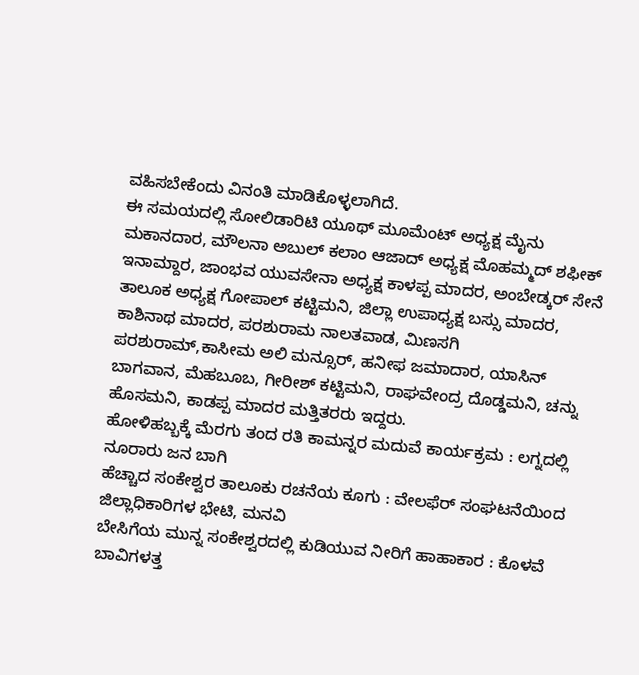ವಹಿಸಬೇಕೆಂದು ವಿನಂತಿ ಮಾಡಿಕೊಳ್ಳಲಾಗಿದೆ.
ಈ ಸಮಯದಲ್ಲಿ ಸೋಲಿಡಾರಿಟಿ ಯೂಥ್ ಮೂಮೆಂಟ್ ಅಧ್ಯಕ್ಷ ಮೈನು ಮಕಾನದಾರ, ಮೌಲನಾ ಅಬುಲ್ ಕಲಾಂ ಆಜಾದ್ ಅಧ್ಯಕ್ಷ ಮೊಹಮ್ಮದ್ ಶಫೀಕ್ ಇನಾಮ್ದಾರ, ಜಾಂಭವ ಯುವಸೇನಾ ಅಧ್ಯಕ್ಷ ಕಾಳಪ್ಪ ಮಾದರ, ಅಂಬೇಡ್ಕರ್ ಸೇನೆ ತಾಲೂಕ ಅಧ್ಯಕ್ಷ ಗೋಪಾಲ್ ಕಟ್ಟಿಮನಿ, ಜಿಲ್ಲಾ ಉಪಾಧ್ಯಕ್ಷ ಬಸ್ಸು ಮಾದರ, ಕಾಶಿನಾಥ ಮಾದರ, ಪರಶುರಾಮ ನಾಲತವಾಡ, ಮಿಣಸಗಿ ಪರಶುರಾಮ್,ಕಾಸೀಮ ಅಲಿ ಮನ್ಸೂರ್, ಹನೀಫ ಜಮಾದಾರ, ಯಾಸಿನ್ ಬಾಗವಾನ, ಮೆಹಬೂಬ, ಗೀರೀಶ್ ಕಟ್ಟಿಮನಿ, ರಾಘವೇಂದ್ರ ದೊಡ್ಡಮನಿ, ಚನ್ನು ಹೊಸಮನಿ, ಕಾಡಪ್ಪ ಮಾದರ ಮತ್ತಿತರರು ಇದ್ದರು.
ಹೋಳಿಹಬ್ಬಕ್ಕೆ ಮೆರಗು ತಂದ ರತಿ ಕಾಮನ್ನರ ಮದುವೆ ಕಾರ್ಯಕ್ರಮ : ಲಗ್ನದಲ್ಲಿ ನೂರಾರು ಜನ ಬಾಗಿ
ಹೆಚ್ಚಾದ ಸಂಕೇಶ್ವರ ತಾಲೂಕು ರಚನೆಯ ಕೂಗು : ವೇಲಫೆರ್ ಸಂಘಟನೆಯಿಂದ ಜಿಲ್ಲಾಧಿಕಾರಿಗಳ ಭೇಟಿ, ಮನವಿ
ಬೇಸಿಗೆಯ ಮುನ್ನ ಸಂಕೇಶ್ವರದಲ್ಲಿ ಕುಡಿಯುವ ನೀರಿಗೆ ಹಾಹಾಕಾರ : ಕೊಳವೆ ಬಾವಿಗಳತ್ತ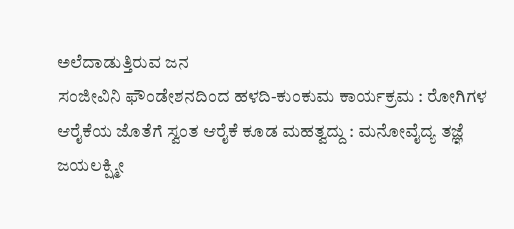ಅಲೆದಾಡುತ್ತಿರುವ ಜನ
ಸಂಜೀವಿನಿ ಫೌಂಡೇಶನದಿಂದ ಹಳದಿ-ಕುಂಕುಮ ಕಾರ್ಯಕ್ರಮ : ರೋಗಿಗಳ ಆರೈಕೆಯ ಜೊತೆಗೆ ಸ್ವಂತ ಆರೈಕೆ ಕೂಡ ಮಹತ್ವದ್ದು : ಮನೋವೈದ್ಯ ತಜ್ಞೆ ಜಯಲಕ್ಷ್ಮೀ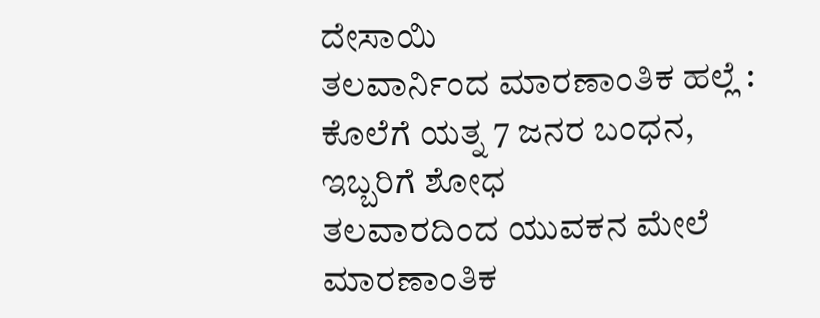ದೇಸಾಯಿ
ತಲವಾರ್ನಿಂದ ಮಾರಣಾಂತಿಕ ಹಲ್ಲೆ : ಕೊಲೆಗೆ ಯತ್ನ 7 ಜನರ ಬಂಧನ, ಇಬ್ಬರಿಗೆ ಶೋಧ
ತಲವಾರದಿಂದ ಯುವಕನ ಮೇಲೆ ಮಾರಣಾಂತಿಕ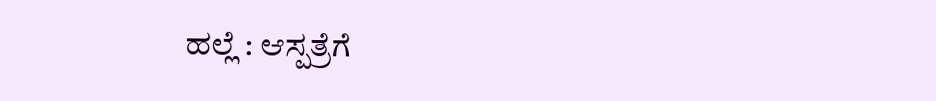ಹಲ್ಲೆ : ಆಸ್ಪತ್ರೆಗೆ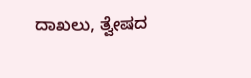ದಾಖಲು, ತ್ವೇಷದ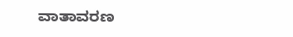ವಾತಾವರಣ